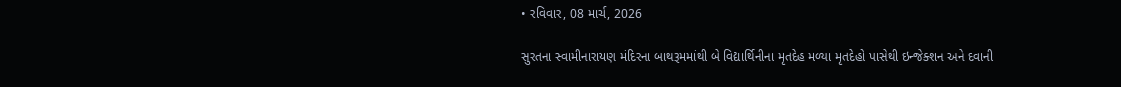• રવિવાર, 08 માર્ચ, 2026

સુરતના સ્વામીનારાયણ મંદિરના બાથરૂમમાંથી બે વિદ્યાર્થિનીના મૃતદેહ મળ્યા મૃતદેહો પાસેથી ઇન્જેક્શન અને દવાની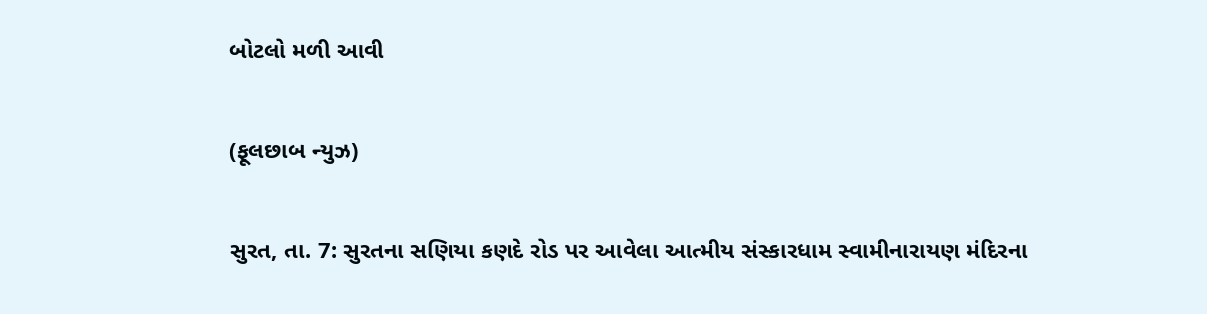બોટલો મળી આવી

(ફૂલછાબ ન્યુઝ)

સુરત, તા. 7: સુરતના સણિયા કણદે રોડ પર આવેલા આત્મીય સંસ્કારધામ સ્વામીનારાયણ મંદિરના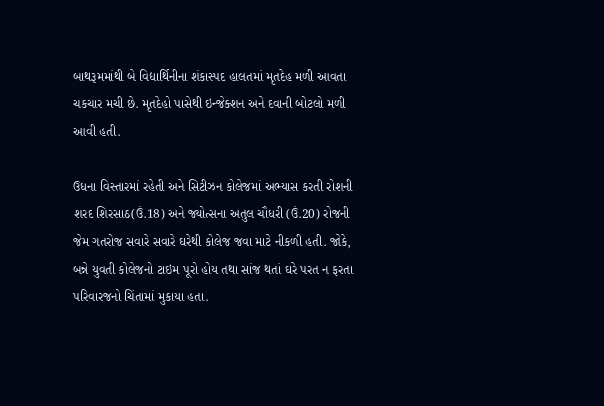બાથરૂમમાંથી બે વિદ્યાર્થિનીના શંકાસ્પદ હાલતમાં મૃતદેહ મળી આવતા ચકચાર મચી છે. મૃતદેહો પાસેથી ઇન્જેક્શન અને દવાની બોટલો મળી આવી હતી.

ઉધના વિસ્તારમાં રહેતી અને સિટીઝન કોલેજમાં અભ્યાસ કરતી રોશની શરદ શિરસાઠ(ઉં.18) અને જ્યોત્સના અતુલ ચૌધરી (ઉં.20) રોજની જેમ ગતરોજ સવારે સવારે ઘરેથી કોલેજ જવા માટે નીકળી હતી. જોકે, બન્ને યુવતી કોલેજનો ટાઇમ પૂરો હોય તથા સાંજ થતાં ઘરે પરત ન ફરતા પરિવારજનો ચિંતામાં મુકાયા હતા.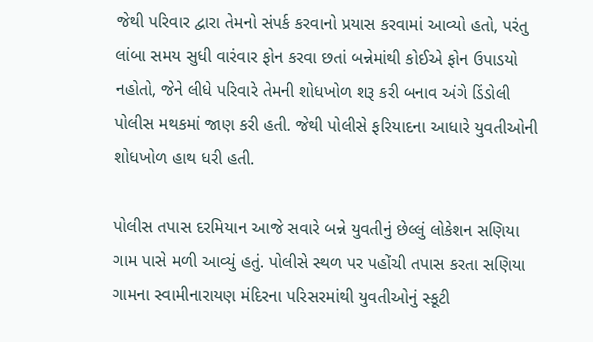જેથી પરિવાર દ્વારા તેમનો સંપર્ક કરવાનો પ્રયાસ કરવામાં આવ્યો હતો, પરંતુ લાંબા સમય સુધી વારંવાર ફોન કરવા છતાં બન્નેમાંથી કોઈએ ફોન ઉપાડયો નહોતો, જેને લીધે પરિવારે તેમની શોધખોળ શરૂ કરી બનાવ અંગે ડિંડોલી પોલીસ મથકમાં જાણ કરી હતી. જેથી પોલીસે ફરિયાદના આધારે યુવતીઓની શોધખોળ હાથ ધરી હતી.

પોલીસ તપાસ દરમિયાન આજે સવારે બન્ને યુવતીનું છેલ્લું લોકેશન સણિયા ગામ પાસે મળી આવ્યું હતું. પોલીસે સ્થળ પર પહોંચી તપાસ કરતા સણિયા ગામના સ્વામીનારાયણ મંદિરના પરિસરમાંથી યુવતીઓનું સ્કૂટી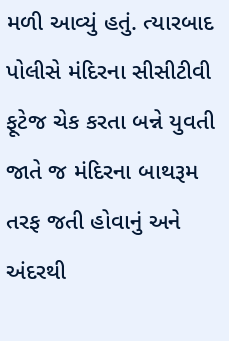મળી આવ્યું હતું. ત્યારબાદ પોલીસે મંદિરના સીસીટીવી ફૂટેજ ચેક કરતા બન્ને યુવતી જાતે જ મંદિરના બાથરૂમ તરફ જતી હોવાનું અને અંદરથી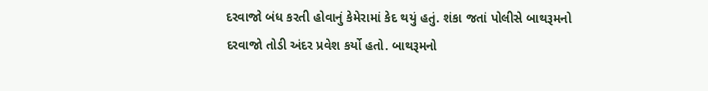દરવાજો બંધ કરતી હોવાનું કેમેરામાં કેદ થયું હતું. શંકા જતાં પોલીસે બાથરૂમનો દરવાજો તોડી અંદર પ્રવેશ કર્યો હતો. બાથરૂમનો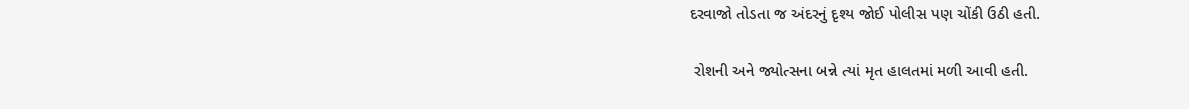દરવાજો તોડતા જ અંદરનું દૃશ્ય જોઈ પોલીસ પણ ચોંકી ઉઠી હતી.

 રોશની અને જ્યોત્સના બન્ને ત્યાં મૃત હાલતમાં મળી આવી હતી.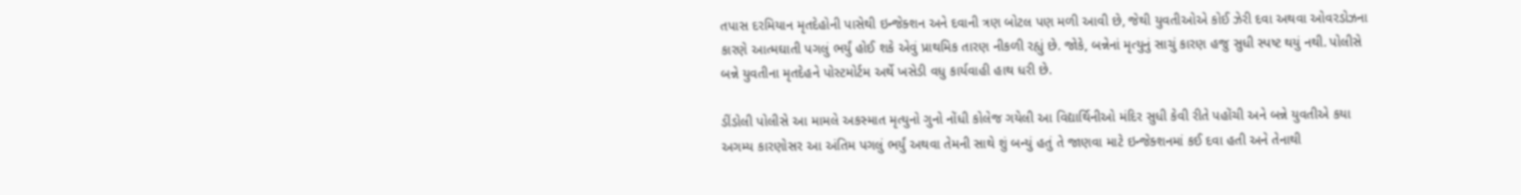તપાસ દરમિયાન મૃતદેહોની પાસેથી ઇન્જેક્શન અને દવાની ત્રણ બોટલ પણ મળી આવી છે, જેથી યુવતીઓએ કોઈ ઝેરી દવા અથવા ઓવરડોઝના કારણે આત્મઘાતી પગલું ભર્યું હોઈ શકે એવું પ્રાથમિક તારણ નીકળી રહ્યું છે. જોકે, બન્નેનાં મૃત્યુનું સાચું કારણ હજુ સુધી સ્પષ્ટ થયું નથી. પોલીસે બન્ને યુવતીના મૃતદેહને પોસ્ટમોર્ટમ અર્થે ખસેડી વધુ કાર્યવાહી હાથ ધરી છે.

ડીંડોલી પોલીસે આ મામલે અકસ્માત મૃત્યુનો ગુનો નોંધી કોલેજ ગયેલી આ વિદ્યાર્થિનીઓ મંદિર સુધી કેવી રીતે પહોંચી અને બન્ને યુવતીએ કયા અગમ્ય કારણોસર આ અંતિમ પગલું ભર્યું અથવા તેમની સાથે શું બન્યું હતું તે જાણવા માટે ઇન્જેક્શનમાં કઈ દવા હતી અને તેનાથી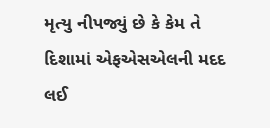મૃત્યુ નીપજ્યું છે કે કેમ તે દિશામાં એફએસએલની મદદ લઈ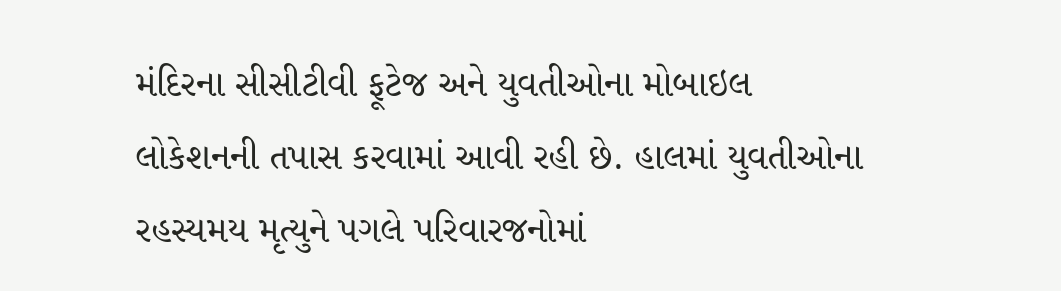મંદિરના સીસીટીવી ફૂટેજ અને યુવતીઓના મોબાઇલ લોકેશનની તપાસ કરવામાં આવી રહી છે. હાલમાં યુવતીઓના રહસ્યમય મૃત્યુને પગલે પરિવારજનોમાં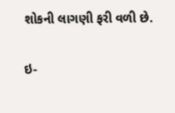શોકની લાગણી ફરી વળી છે.

ઇ-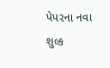પેપરના નવા શુલ્ક